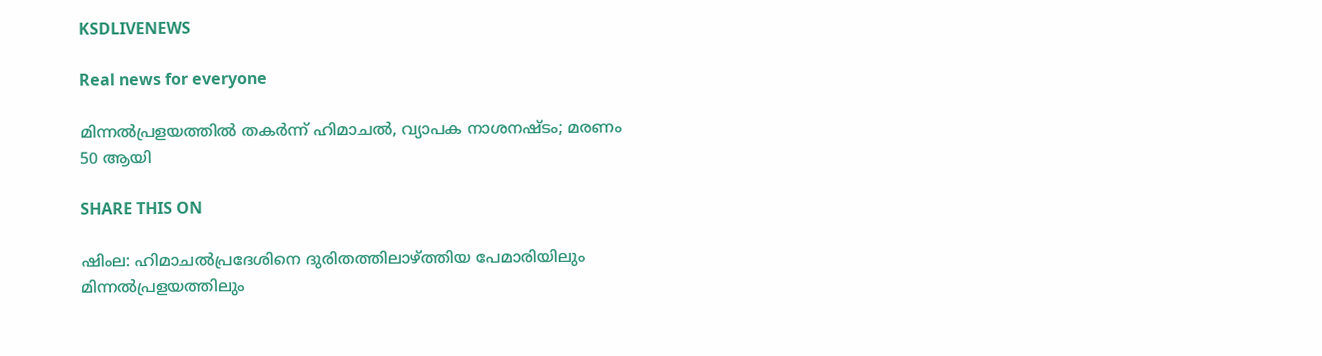KSDLIVENEWS

Real news for everyone

മിന്നല്‍പ്രളയത്തില്‍ തകര്‍ന്ന് ഹിമാചല്‍, വ്യാപക നാശനഷ്ടം; മരണം 50 ആയി

SHARE THIS ON

ഷിംല: ഹിമാചൽപ്രദേശിനെ ദുരിതത്തിലാഴ്ത്തിയ പേമാരിയിലും മിന്നൽപ്രളയത്തിലും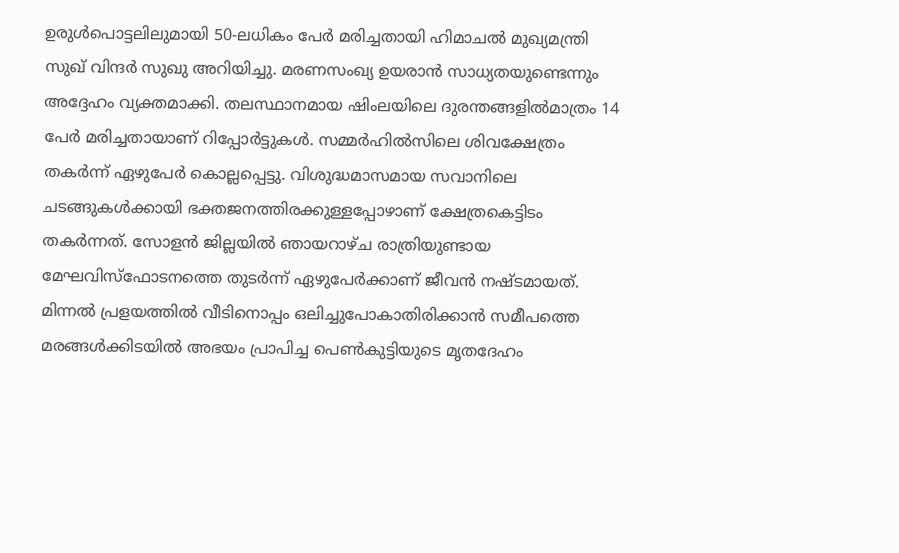ഉരുൾപൊട്ടലിലുമായി 50-ലധികം പേർ മരിച്ചതായി ഹിമാചൽ മുഖ്യമന്ത്രി സുഖ് വിന്ദർ സുഖു അറിയിച്ചു. മരണസംഖ്യ ഉയരാൻ സാധ്യതയുണ്ടെന്നും അദ്ദേഹം വ്യക്തമാക്കി. തലസ്ഥാനമായ ഷിംലയിലെ ദുരന്തങ്ങളിൽമാത്രം 14 പേർ മരിച്ചതായാണ് റിപ്പോർട്ടുകൾ. സമ്മർഹിൽസിലെ ശിവക്ഷേത്രം തകർന്ന് ഏഴുപേർ കൊല്ലപ്പെട്ടു. വിശുദ്ധമാസമായ സവാനിലെ ചടങ്ങുകൾക്കായി ഭക്തജനത്തിരക്കുള്ളപ്പോഴാണ് ക്ഷേത്രകെട്ടിടം തകർന്നത്. സോളൻ ജില്ലയിൽ ഞായറാഴ്ച രാത്രിയുണ്ടായ മേഘവിസ്‌ഫോടനത്തെ തുടർന്ന്‌ ഏഴുപേർക്കാണ് ജീവൻ നഷ്ടമായത്. മിന്നൽ പ്രളയത്തിൽ വീടിനൊപ്പം ഒലിച്ചുപോകാതിരിക്കാൻ സമീപത്തെ മരങ്ങൾക്കിടയിൽ അഭയം പ്രാപിച്ച പെൺകുട്ടിയുടെ മൃതദേഹം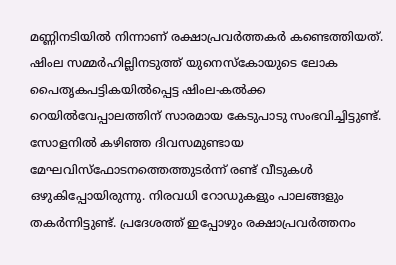മണ്ണിനടിയിൽ നിന്നാണ് രക്ഷാപ്രവർത്തകർ കണ്ടെത്തിയത്. ഷിംല സമ്മർഹില്ലിനടുത്ത് യുനെസ്കോയുടെ ലോക പൈതൃകപട്ടികയിൽപ്പെട്ട ഷിംല-കൽക്ക റെയിൽവേപ്പാലത്തിന് സാരമായ കേടുപാടു സംഭവിച്ചിട്ടുണ്ട്. സോളനിൽ കഴിഞ്ഞ ദിവസമുണ്ടായ മേഘവിസ്‌ഫോടനത്തെത്തുടർന്ന് രണ്ട് വീടുകൾ ഒഴുകിപ്പോയിരുന്നു. നിരവധി റോഡുകളും പാലങ്ങളും തകർന്നിട്ടുണ്ട്. പ്രദേശത്ത് ഇപ്പോഴും രക്ഷാപ്രവർത്തനം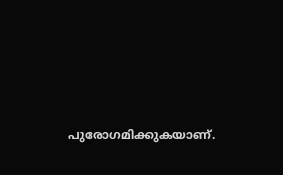പുരോഗമിക്കുകയാണ്.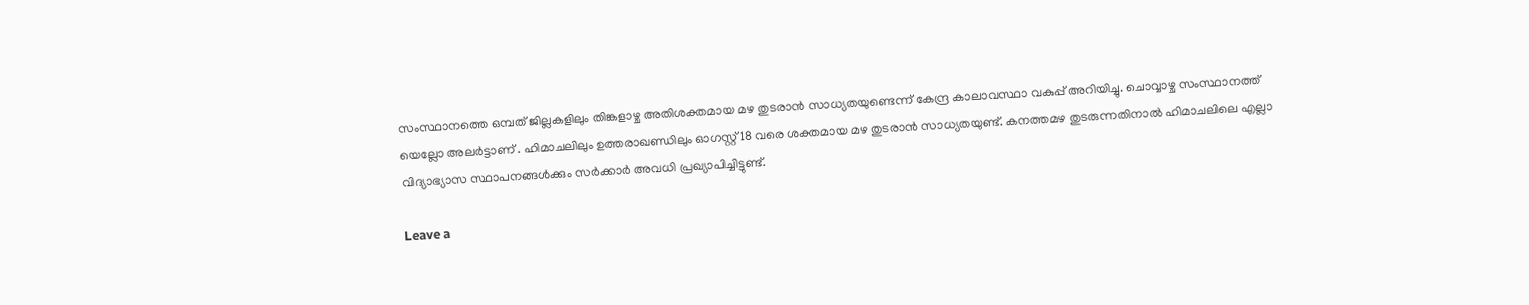സംസ്ഥാനത്തെ ഒമ്പത് ജില്ലകളിലും തിങ്കളാഴ്ച അതിശക്തമായ മഴ തുടരാൻ സാധ്യതയുണ്ടെന്ന് കേന്ദ്ര കാലാവസ്ഥാ വകുപ്പ് അറിയിച്ചു. ചൊവ്വാഴ്ച സംസ്ഥാനത്ത് യെല്ലോ അലര്‍ട്ടാണ്‌ . ഹിമാചലിലും ഉത്തരാഖണ്ഡിലും ഓഗസ്റ്റ് 18 വരെ ശക്തമായ മഴ തുടരാൻ സാധ്യതയുണ്ട്. കനത്തമഴ തുടരുന്നതിനാൽ ഹിമാചലിലെ എല്ലാ വിദ്യാഭ്യാസ സ്ഥാപനങ്ങൾക്കും സർക്കാർ അവധി പ്രഖ്യാപിച്ചിട്ടുണ്ട്.

Leave a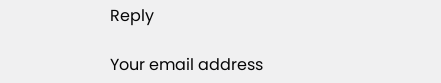Reply

Your email address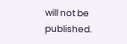will not be published.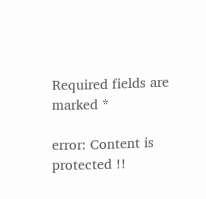Required fields are marked *

error: Content is protected !!